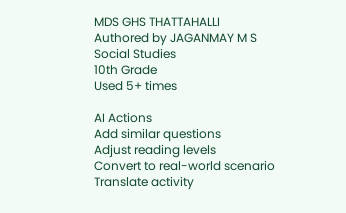MDS GHS THATTAHALLI
Authored by JAGANMAY M S
Social Studies
10th Grade
Used 5+ times

AI Actions
Add similar questions
Adjust reading levels
Convert to real-world scenario
Translate activity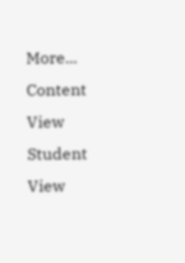More...
Content View
Student View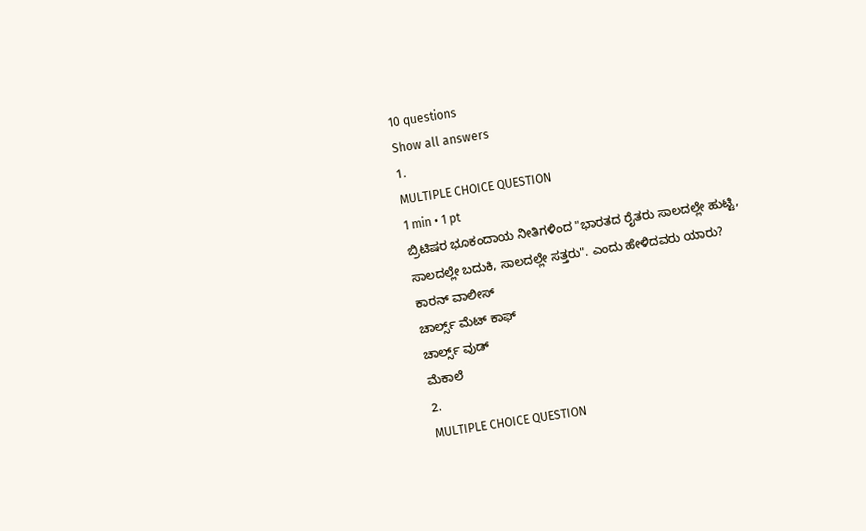10 questions
Show all answers
1.
MULTIPLE CHOICE QUESTION
1 min • 1 pt
ಬ್ರಿಟಿಷರ ಭೂಕಂದಾಯ ನೀತಿಗಳಿಂದ "ಭಾರತದ ರೈತರು ಸಾಲದಲ್ಲೇ ಹುಟ್ಟಿ, ಸಾಲದಲ್ಲೇ ಬದುಕಿ, ಸಾಲದಲ್ಲೇ ಸತ್ತರು". ಎಂದು ಹೇಳಿದವರು ಯಾರು?
ಕಾರನ್ ವಾಲೀಸ್
ಚಾರ್ಲ್ಸ್ ಮೆಟ್ ಕಾಫ್
ಚಾರ್ಲ್ಸ್ ವುಡ್
ಮೆಕಾಲೆ
2.
MULTIPLE CHOICE QUESTION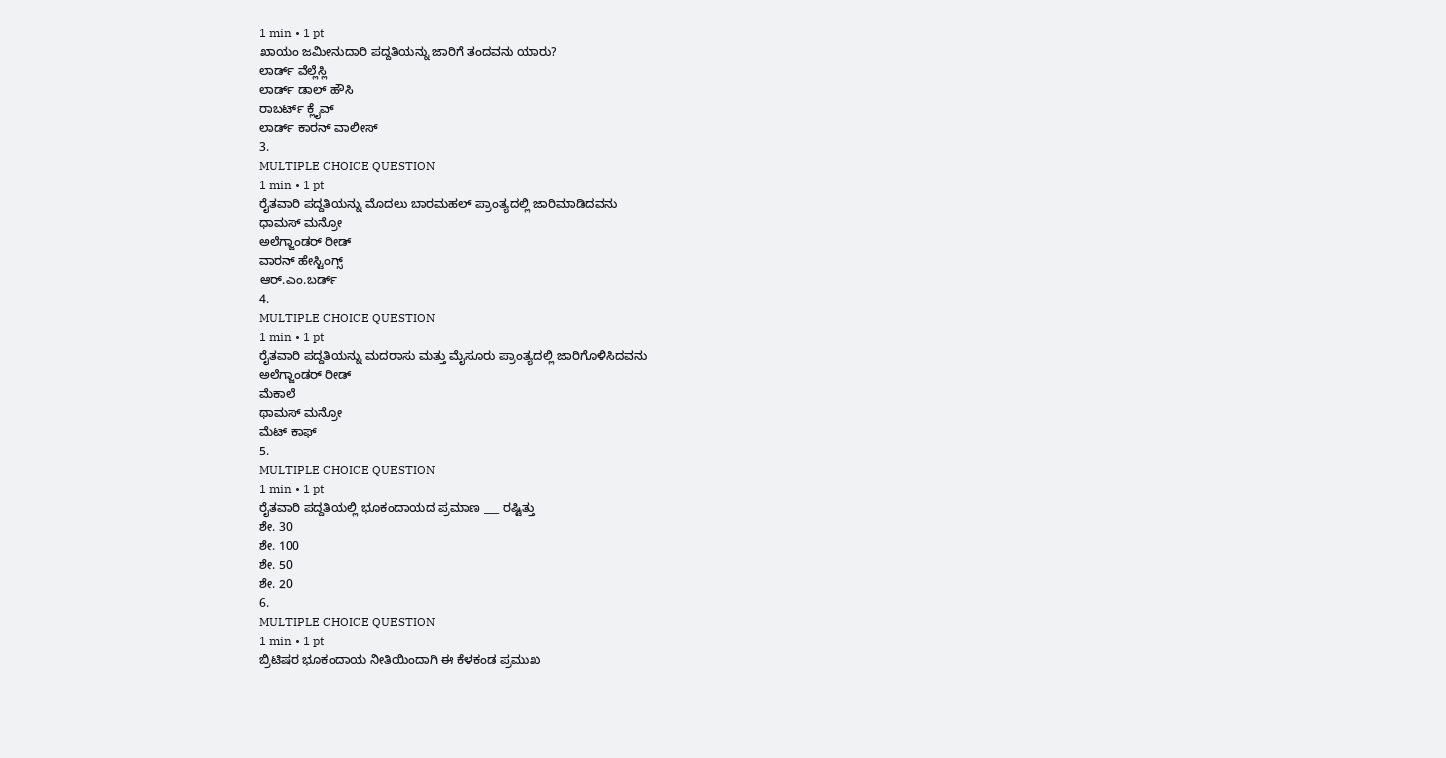1 min • 1 pt
ಖಾಯಂ ಜಮೀನುದಾರಿ ಪದ್ದತಿಯನ್ನು ಜಾರಿಗೆ ತಂದವನು ಯಾರು?
ಲಾರ್ಡ್ ವೆಲ್ಲೆಸ್ಲಿ
ಲಾರ್ಡ್ ಡಾಲ್ ಹೌಸಿ
ರಾಬರ್ಟ್ ಕ್ಲೈವ್
ಲಾರ್ಡ್ ಕಾರನ್ ವಾಲೀಸ್
3.
MULTIPLE CHOICE QUESTION
1 min • 1 pt
ರೈತವಾರಿ ಪದ್ದತಿಯನ್ನು ಮೊದಲು ಬಾರಮಹಲ್ ಪ್ರಾಂತ್ಯದಲ್ಲಿ ಜಾರಿಮಾಡಿದವನು
ಧಾಮಸ್ ಮನ್ರೋ
ಅಲೆಗ್ಜಾಂಡರ್ ರೀಡ್
ವಾರನ್ ಹೇಸ್ಟಿಂಗ್ಸ್
ಆರ್.ಎಂ.ಬರ್ಡ್
4.
MULTIPLE CHOICE QUESTION
1 min • 1 pt
ರೈತವಾರಿ ಪದ್ದತಿಯನ್ನು ಮದರಾಸು ಮತ್ತು ಮೈಸೂರು ಪ್ರಾಂತ್ಯದಲ್ಲಿ ಜಾರಿಗೊಳಿಸಿದವನು
ಅಲೆಗ್ಜಾಂಡರ್ ರೀಡ್
ಮೆಕಾಲೆ
ಥಾಮಸ್ ಮನ್ರೋ
ಮೆಟ್ ಕಾಫ್
5.
MULTIPLE CHOICE QUESTION
1 min • 1 pt
ರೈತವಾರಿ ಪದ್ದತಿಯಲ್ಲಿ ಭೂಕಂದಾಯದ ಪ್ರಮಾಣ ___ ರಷ್ಟಿತ್ತು
ಶೇ. 30
ಶೇ. 100
ಶೇ. 50
ಶೇ. 20
6.
MULTIPLE CHOICE QUESTION
1 min • 1 pt
ಬ್ರಿಟಿಷರ ಭೂಕಂದಾಯ ನೀತಿಯಿಂದಾಗಿ ಈ ಕೆಳಕಂಡ ಪ್ರಮುಖ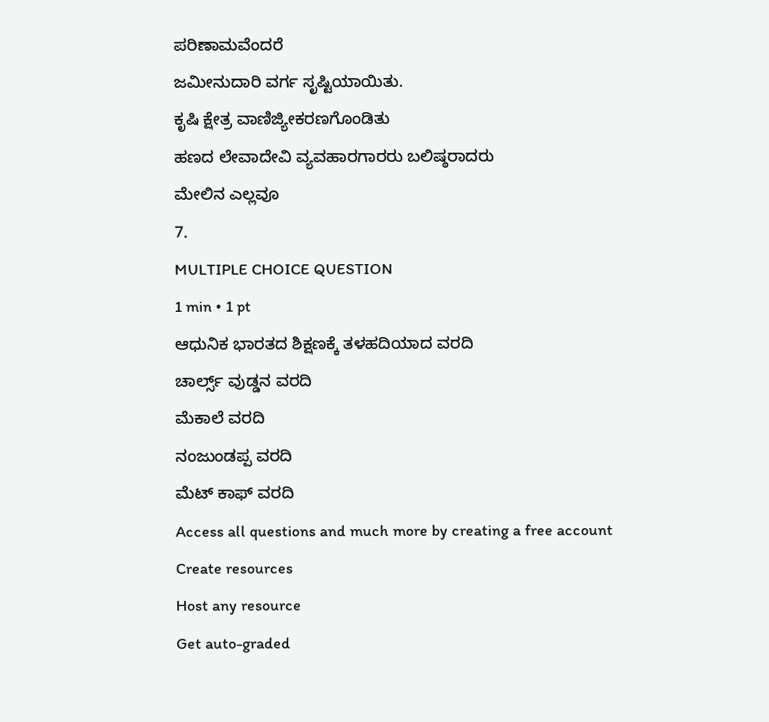ಪರಿಣಾಮವೆಂದರೆ
ಜಮೀನುದಾರಿ ವರ್ಗ ಸೃಷ್ಟಿಯಾಯಿತು.
ಕೃಷಿ ಕ್ಷೇತ್ರ ವಾಣಿಜ್ಯೀಕರಣಗೊಂಡಿತು
ಹಣದ ಲೇವಾದೇವಿ ವ್ಯವಹಾರಗಾರರು ಬಲಿಷ್ಠರಾದರು
ಮೇಲಿನ ಎಲ್ಲವೂ
7.
MULTIPLE CHOICE QUESTION
1 min • 1 pt
ಆಧುನಿಕ ಭಾರತದ ಶಿಕ್ಷಣಕ್ಕೆ ತಳಹದಿಯಾದ ವರದಿ
ಚಾರ್ಲ್ಸ್ ವುಡ್ಡನ ವರದಿ
ಮೆಕಾಲೆ ವರದಿ
ನಂಜುಂಡಪ್ಪ ವರದಿ
ಮೆಟ್ ಕಾಫ್ ವರದಿ
Access all questions and much more by creating a free account
Create resources
Host any resource
Get auto-graded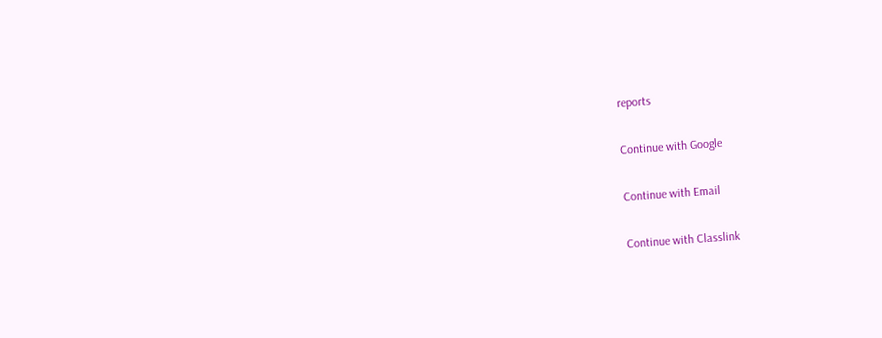reports

Continue with Google

Continue with Email

Continue with Classlink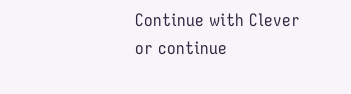Continue with Clever
or continue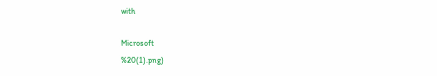with

Microsoft
%20(1).png)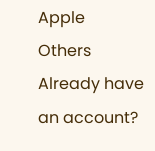Apple
Others
Already have an account?